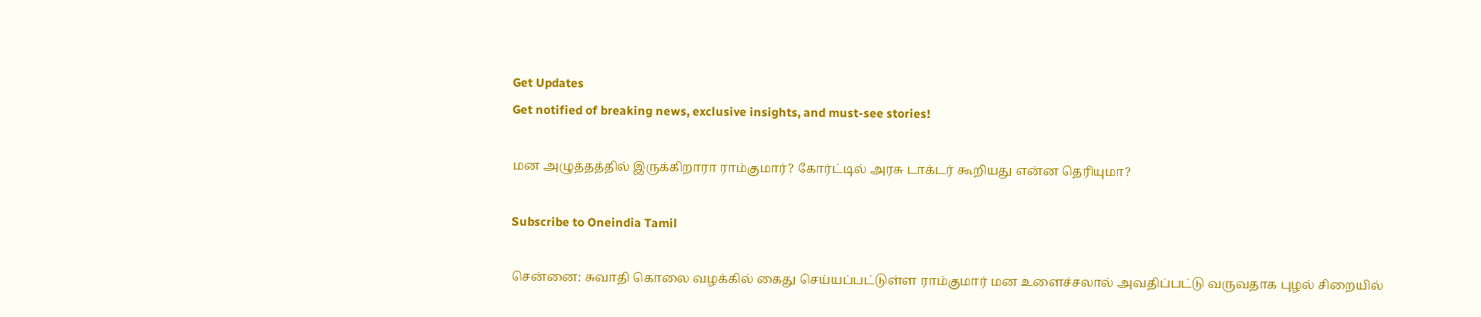Get Updates
Get notified of breaking news, exclusive insights, and must-see stories!

மன அழுத்தத்தில் இருக்கிறாரா ராம்குமார்? கோர்ட்டில் அரசு டாக்டர் கூறியது என்ன தெரியுமா?

Subscribe to Oneindia Tamil

சென்னை: சுவாதி கொலை வழக்கில் கைது செய்யப்பட்டுள்ள ராம்குமார் மன உளைச்சலால் அவதிப்பட்டு வருவதாக புழல் சிறையில்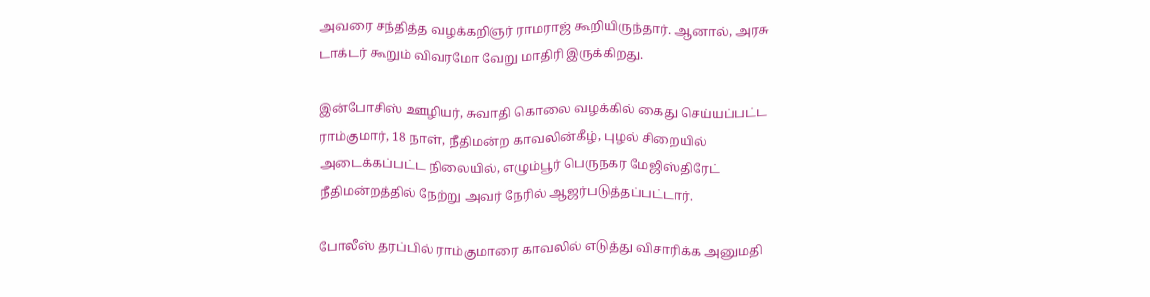அவரை சந்தித்த வழக்கறிஞர் ராமராஜ் கூறியிருந்தார். ஆனால், அரசு டாக்டர் கூறும் விவரமோ வேறு மாதிரி இருக்கிறது.

இன்போசிஸ் ஊழியர், சுவாதி கொலை வழக்கில் கைது செய்யப்பட்ட ராம்குமார், 18 நாள், நீதிமன்ற காவலின்கீழ், புழல் சிறையில் அடைக்கப்பட்ட நிலையில், எழும்பூர் பெருநகர மேஜிஸ்திரேட் நீதிமன்றத்தில் நேற்று அவர் நேரில் ஆஜர்படுத்தப்பட்டார்.

போலீஸ் தரப்பில் ராம்குமாரை காவலில் எடுத்து விசாரிக்க அனுமதி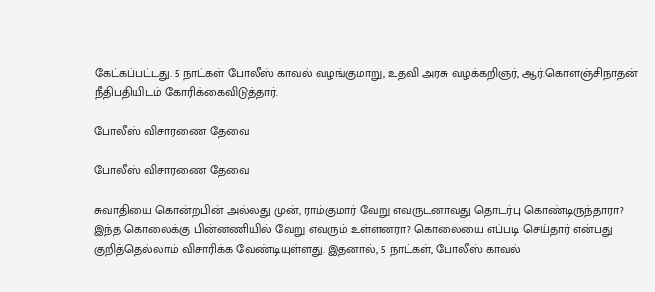கேட்கப்பட்டது. 5 நாட்கள் போலீஸ் காவல் வழங்குமாறு, உதவி அரசு வழக்கறிஞர், ஆர்.கொளஞ்சிநாதன் நீதிபதியிடம் கோரிக்கைவிடுத்தார்.

போலீஸ் விசாரணை தேவை

போலீஸ் விசாரணை தேவை

சுவாதியை கொன்றபின் அல்லது முன், ராம்குமார் வேறு எவருடனாவது தொடர்பு கொண்டிருந்தாரா? இந்த கொலைக்கு பின்னணியில் வேறு எவரும் உள்ளனரா? கொலையை எப்படி செய்தார் என்பது குறித்தெல்லாம் விசாரிக்க வேண்டியுள்ளது. இதனால், 5 நாட்கள், போலீஸ் காவல்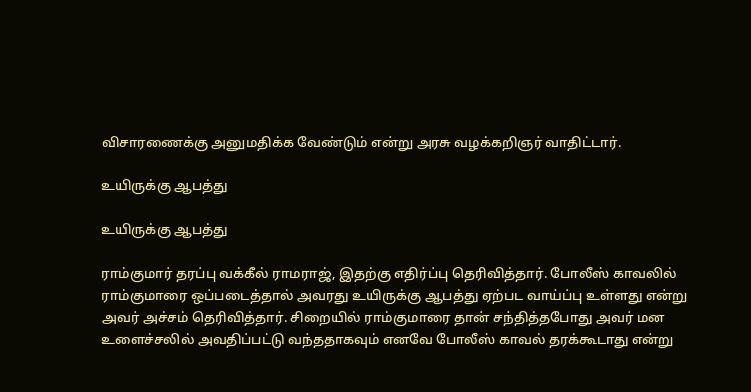விசாரணைக்கு அனுமதிக்க வேண்டும் என்று அரசு வழக்கறிஞர் வாதிட்டார்.

உயிருக்கு ஆபத்து

உயிருக்கு ஆபத்து

ராம்குமார் தரப்பு வக்கீல் ராமராஜ், இதற்கு எதிர்ப்பு தெரிவித்தார். போலீஸ் காவலில் ராம்குமாரை ஒப்படைத்தால் அவரது உயிருக்கு ஆபத்து ஏற்பட வாய்ப்பு உள்ளது என்று அவர் அச்சம் தெரிவித்தார். சிறையில் ராம்குமாரை தான் சந்தித்தபோது அவர் மன உளைச்சலில் அவதிப்பட்டு வந்ததாகவும் எனவே போலீஸ் காவல் தரக்கூடாது என்று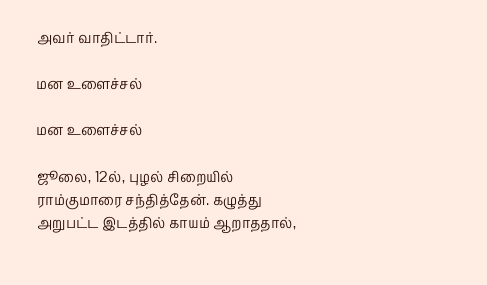அவர் வாதிட்டார்.

மன உளைச்சல்

மன உளைச்சல்

ஜூலை, 12ல், புழல் சிறையில் ராம்குமாரை சந்தித்தேன். கழுத்து அறுபட்ட இடத்தில் காயம் ஆறாததால்,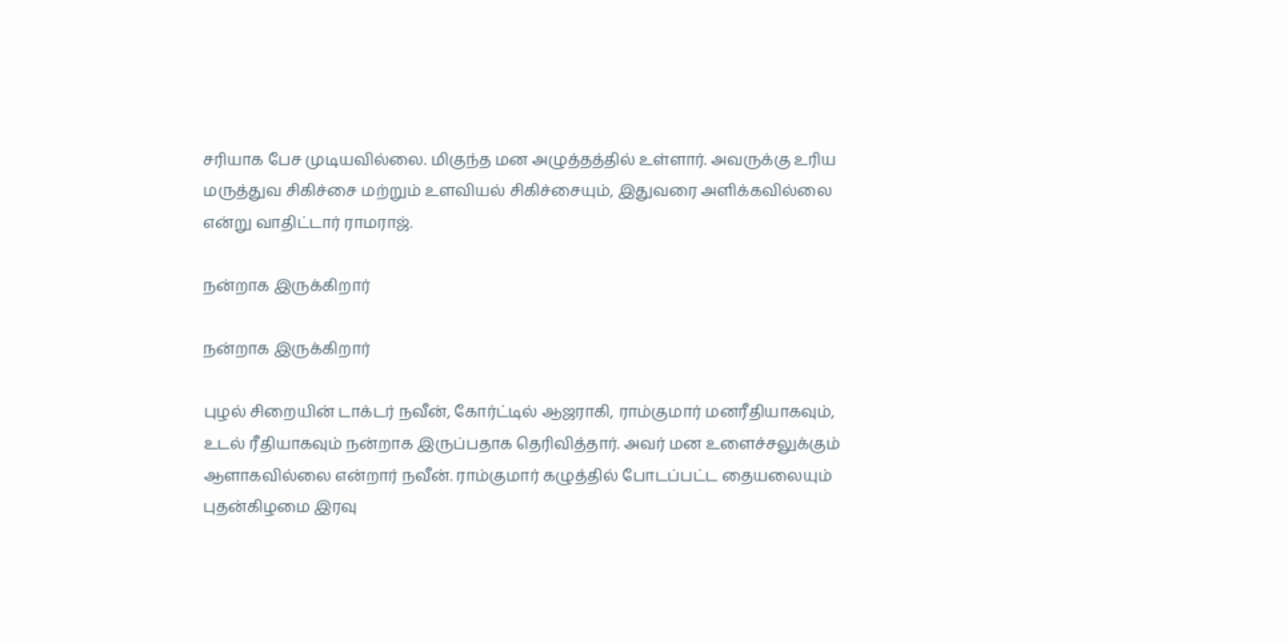சரியாக பேச முடியவில்லை. மிகுந்த மன அழுத்தத்தில் உள்ளார். அவருக்கு உரிய மருத்துவ சிகிச்சை மற்றும் உளவியல் சிகிச்சையும், இதுவரை அளிக்கவில்லை என்று வாதிட்டார் ராமராஜ்.

நன்றாக இருக்கிறார்

நன்றாக இருக்கிறார்

புழல் சிறையின் டாக்டர் நவீன், கோர்ட்டில் ஆஜராகி, ராம்குமார் மனரீதியாகவும், உடல் ரீதியாகவும் நன்றாக இருப்பதாக தெரிவித்தார். அவர் மன உளைச்சலுக்கும் ஆளாகவில்லை என்றார் நவீன். ராம்குமார் கழுத்தில் போடப்பட்ட தையலையும் புதன்கிழமை இரவு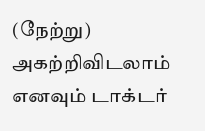(நேற்று) அகற்றிவிடலாம் எனவும் டாக்டர்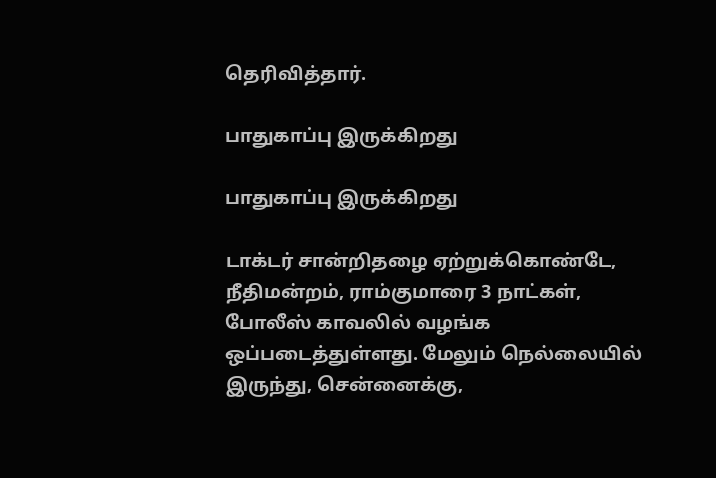தெரிவித்தார்.

பாதுகாப்பு இருக்கிறது

பாதுகாப்பு இருக்கிறது

டாக்டர் சான்றிதழை ஏற்றுக்கொண்டே, நீதிமன்றம், ராம்குமாரை 3 நாட்கள், போலீஸ் காவலில் வழங்க ஒப்படைத்துள்ளது. மேலும் நெல்லையில் இருந்து, சென்னைக்கு,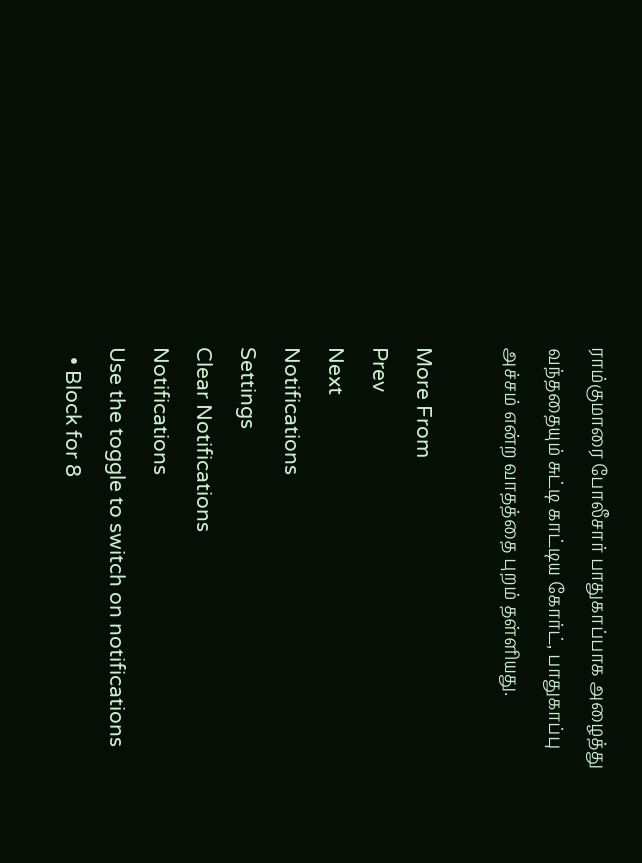ராம்குமாரை போலீசார் பாதுகாப்பாக அழைத்து வந்ததையும் சுட்டி காட்டிய கோர்ட், பாதுகாப்பு அச்சம் என்ற வாதத்தை புறம் தள்ளியது.

More From
Prev
Next
Notifications
Settings
Clear Notifications
Notifications
Use the toggle to switch on notifications
  • Block for 8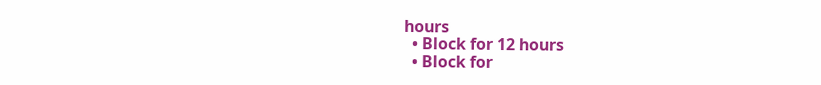hours
  • Block for 12 hours
  • Block for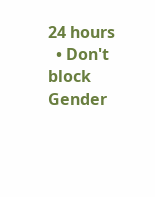24 hours
  • Don't block
Gender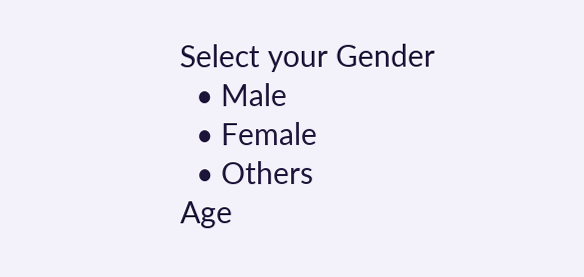Select your Gender
  • Male
  • Female
  • Others
Age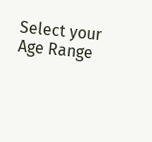Select your Age Range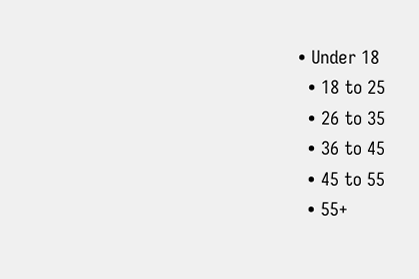• Under 18
  • 18 to 25
  • 26 to 35
  • 36 to 45
  • 45 to 55
  • 55+